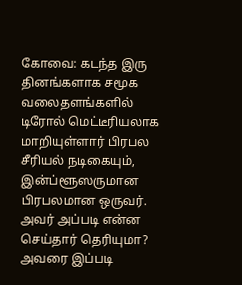கோவை: கடந்த இரு தினங்களாக சமூக வலைதளங்களில் டிரோல் மெட்டீரியலாக மாறியுள்ளார் பிரபல சீரியல் நடிகையும், இன்ப்ளூஸருமான பிரபலமான ஒருவர். அவர் அப்படி என்ன செய்தார் தெரியுமா? அவரை இப்படி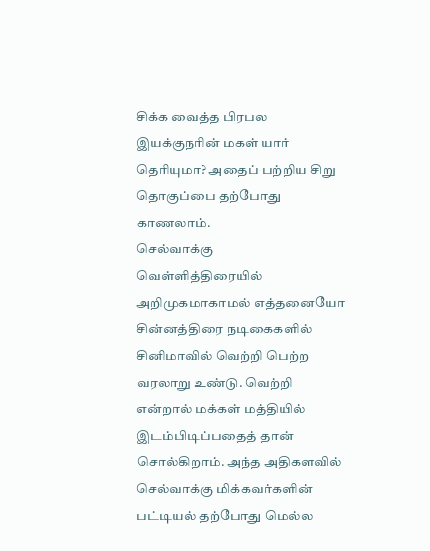சிக்க வைத்த பிரபல இயக்குநரின் மகள் யார் தெரியுமா? அதைப் பற்றிய சிறு தொகுப்பை தற்போது காணலாம்.
செல்வாக்கு
வெள்ளித்திரையில் அறிமுகமாகாமல் எத்தனையோ சின்னத்திரை நடிகைகளில் சினிமாவில் வெற்றி பெற்ற வரலாறு உண்டு. வெற்றி என்றால் மக்கள் மத்தியில் இடம்பிடிப்பதைத் தான் சொல்கிறாம். அந்த அதிகளவில் செல்வாக்கு மிக்கவர்களின் பட்டியல் தற்போது மெல்ல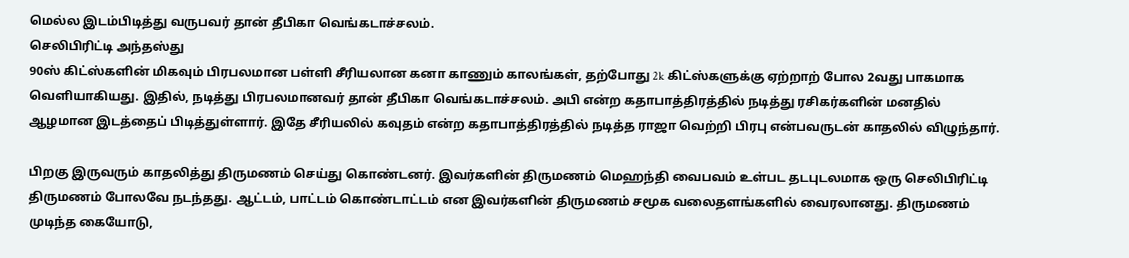மெல்ல இடம்பிடித்து வருபவர் தான் தீபிகா வெங்கடாச்சலம்.
செலிபிரிட்டி அந்தஸ்து
90ஸ் கிட்ஸ்களின் மிகவும் பிரபலமான பள்ளி சீரியலான கனா காணும் காலங்கள், தற்போது 2k கிட்ஸ்களுக்கு ஏற்றாற் போல 2வது பாகமாக வெளியாகியது. இதில், நடித்து பிரபலமானவர் தான் தீபிகா வெங்கடாச்சலம். அபி என்ற கதாபாத்திரத்தில் நடித்து ரசிகர்களின் மனதில் ஆழமான இடத்தைப் பிடித்துள்ளார். இதே சீரியலில் கவுதம் என்ற கதாபாத்திரத்தில் நடித்த ராஜா வெற்றி பிரபு என்பவருடன் காதலில் விழுந்தார்.

பிறகு இருவரும் காதலித்து திருமணம் செய்து கொண்டனர். இவர்களின் திருமணம் மெஹந்தி வைபவம் உள்பட தடபுடலமாக ஒரு செலிபிரிட்டி திருமணம் போலவே நடந்தது. ஆட்டம், பாட்டம் கொண்டாட்டம் என இவர்களின் திருமணம் சமூக வலைதளங்களில் வைரலானது. திருமணம் முடிந்த கையோடு,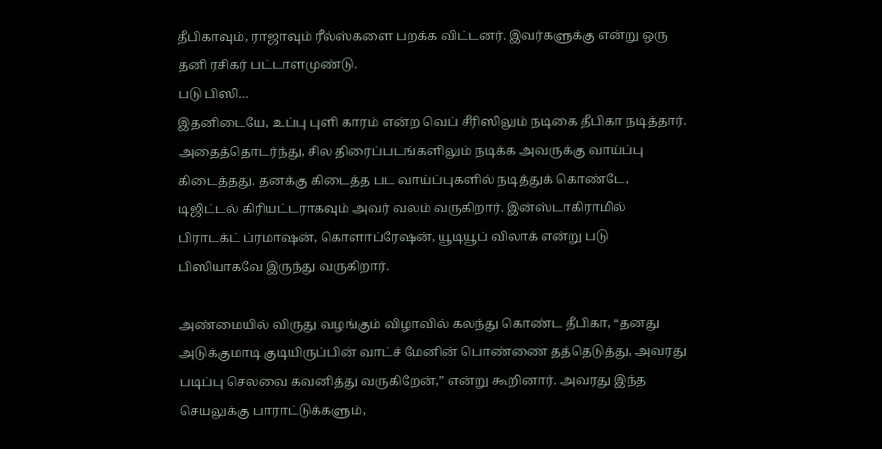தீபிகாவும், ராஜாவும் ரீல்ஸ்களை பறக்க விட்டனர். இவர்களுக்கு என்று ஒரு தனி ரசிகர் பட்டாளமுண்டு.
படு பிஸி…
இதனிடையே, உப்பு புளி காரம் என்ற வெப் சீரிஸிலும் நடிகை தீபிகா நடித்தார். அதைத்தொடர்ந்து, சில திரைப்படங்களிலும் நடிக்க அவருக்கு வாய்ப்பு கிடைத்தது. தனக்கு கிடைத்த பட வாய்ப்புகளில் நடித்துக் கொண்டே, டிஜிட்டல் கிரியட்டராகவும் அவர் வலம் வருகிறார். இன்ஸ்டாகிராமில் பிராடக்ட் ப்ரமாஷன், கொளாப்ரேஷன், யூடியூப் விலாக் என்று படு பிஸியாகவே இருந்து வருகிறார்.

அண்மையில் விருது வழங்கும் விழாவில் கலந்து கொண்ட தீபிகா, “தனது அடுக்குமாடி குடியிருப்பின் வாட்ச் மேனின் பொண்ணை தத்தெடுத்து, அவரது படிப்பு செலவை கவனித்து வருகிறேன்,” என்று கூறினார். அவரது இந்த செயலுக்கு பாராட்டுக்களும்,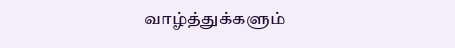வாழ்த்துக்களும்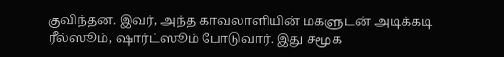குவிந்தன. இவர், அந்த காவலாளியின் மகளுடன் அடிக்கடி ரீல்ஸூம், ஷார்ட்ஸூம் போடுவார். இது சமூக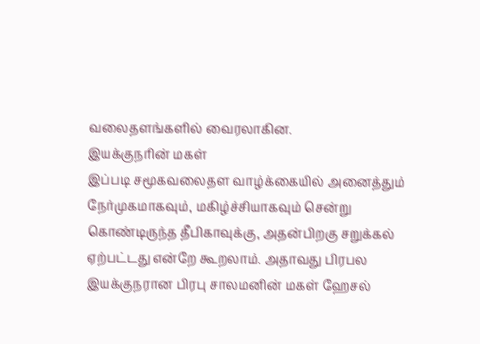வலைதளங்களில் வைரலாகின.
இயக்குநரின் மகள்
இப்படி சமூகவலைதள வாழ்க்கையில் அனைத்தும் நேர்முகமாகவும், மகிழ்ச்சியாகவும் சென்று கொண்டிருந்த தீபிகாவுக்கு, அதன்பிறகு சறுக்கல் ஏற்பட்டது என்றே கூறலாம். அதாவது பிரபல இயக்குநரான பிரபு சாலமனின் மகள் ஹேசல்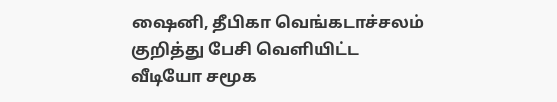ஷைனி, தீபிகா வெங்கடாச்சலம் குறித்து பேசி வெளியிட்ட வீடியோ சமூக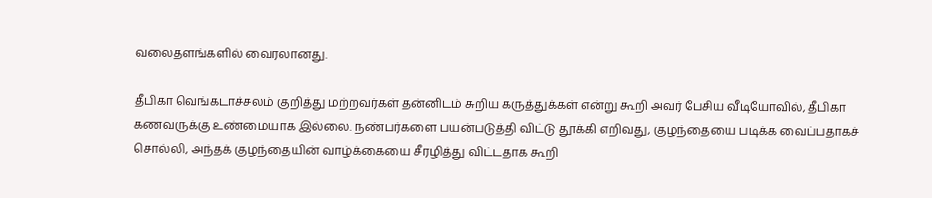வலைதளங்களில் வைரலானது.

தீபிகா வெங்கடாச்சலம் குறித்து மற்றவர்கள் தன்னிடம் சுறிய கருத்துக்கள் என்று கூறி அவர் பேசிய வீடியோவில், தீபிகா கணவருக்கு உண்மையாக இல்லை. நண்பர்களை பயன்படுத்தி விட்டு தூக்கி எறிவது, குழந்தையை படிக்க வைப்பதாகச் சொல்லி, அந்தக் குழந்தையின் வாழ்க்கையை சீரழித்து விட்டதாக கூறி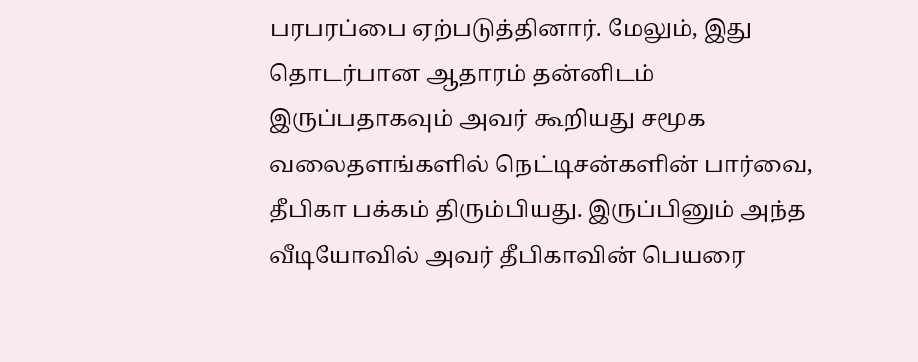பரபரப்பை ஏற்படுத்தினார். மேலும், இது தொடர்பான ஆதாரம் தன்னிடம் இருப்பதாகவும் அவர் கூறியது சமூக வலைதளங்களில் நெட்டிசன்களின் பார்வை, தீபிகா பக்கம் திரும்பியது. இருப்பினும் அந்த வீடியோவில் அவர் தீபிகாவின் பெயரை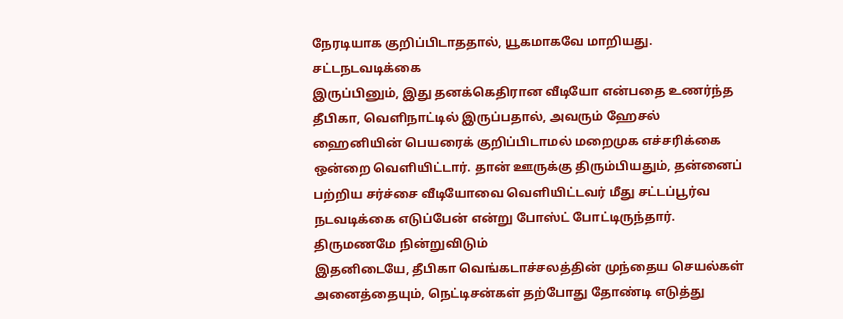நேரடியாக குறிப்பிடாததால், யூகமாகவே மாறியது.
சட்டநடவடிக்கை
இருப்பினும், இது தனக்கெதிரான வீடியோ என்பதை உணர்ந்த தீபிகா, வெளிநாட்டில் இருப்பதால், அவரும் ஹேசல் ஹைனியின் பெயரைக் குறிப்பிடாமல் மறைமுக எச்சரிக்கை ஒன்றை வெளியிட்டார். தான் ஊருக்கு திரும்பியதும், தன்னைப் பற்றிய சர்ச்சை வீடியோவை வெளியிட்டவர் மீது சட்டப்பூர்வ நடவடிக்கை எடுப்பேன் என்று போஸ்ட் போட்டிருந்தார்.
திருமணமே நின்றுவிடும்
இதனிடையே, தீபிகா வெங்கடாச்சலத்தின் முந்தைய செயல்கள் அனைத்தையும், நெட்டிசன்கள் தற்போது தோண்டி எடுத்து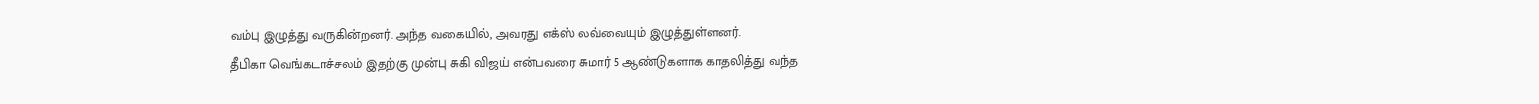வம்பு இழுத்து வருகின்றனர். அந்த வகையில், அவரது எக்ஸ் லவ்வையும் இழுத்துள்ளனர்.
தீபிகா வெங்கடாச்சலம் இதற்கு முன்பு சுகி விஜய் என்பவரை சுமார் 5 ஆண்டுகளாக காதலித்து வந்த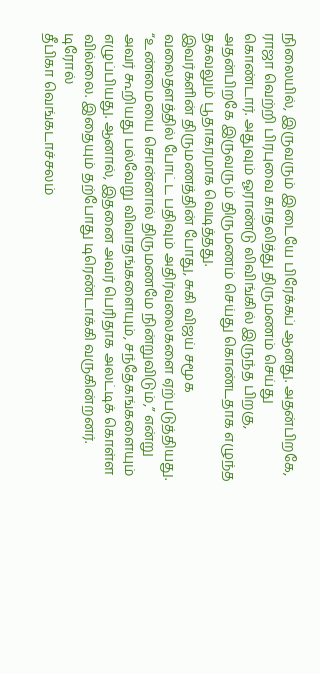நிலையில், இருவரும் இடையே பிரேக்கப் ஆனது. அதன்பிறகே, ராஜா வெற்றி பிரபுவை காதலித்து திருமணம் செய்து கொண்டார். அதுவும் ஓராண்டு லிவிங்கில் இருந்த பிறகு, அதன்பிறகே இருவரும் திருமணம் செய்து கொண்டதாக எழுந்த தகவலும் பூதாகரமாக வெடித்தது.
இவர்களின் திருமணத்தின் போது, சுகி விஜய் சமூக வலைதளத்தில் போட்ட பதிவும் அதிர்வலைகளை ஏற்படுத்தியது. “உண்மையை சொன்னால் திருமணமே நின்றுவிடும்,” என்று அவர் கூறியது பல்வேறு விவாதங்களையும், சந்தேகங்களையும் எழுப்பியது. ஆனால், இதனை அவர் பெரிதாக அலட்டிக் கொள்ள வில்லை. இதையும் தற்போது டிரெண்டாக்கி வருகின்றனர்.
டிரோல்
தீபிகா வெங்கடாச்சலம்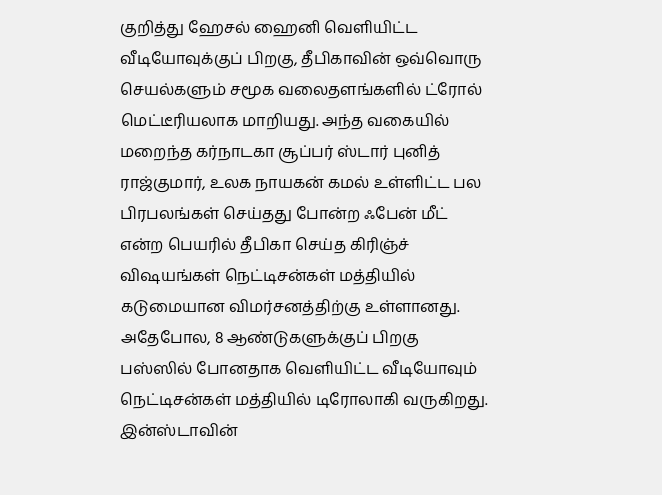குறித்து ஹேசல் ஹைனி வெளியிட்ட வீடியோவுக்குப் பிறகு, தீபிகாவின் ஒவ்வொரு செயல்களும் சமூக வலைதளங்களில் ட்ரோல் மெட்டீரியலாக மாறியது. அந்த வகையில் மறைந்த கர்நாடகா சூப்பர் ஸ்டார் புனித் ராஜ்குமார், உலக நாயகன் கமல் உள்ளிட்ட பல பிரபலங்கள் செய்தது போன்ற ஃபேன் மீட் என்ற பெயரில் தீபிகா செய்த கிரிஞ்ச் விஷயங்கள் நெட்டிசன்கள் மத்தியில் கடுமையான விமர்சனத்திற்கு உள்ளானது.
அதேபோல, 8 ஆண்டுகளுக்குப் பிறகு பஸ்ஸில் போனதாக வெளியிட்ட வீடியோவும் நெட்டிசன்கள் மத்தியில் டிரோலாகி வருகிறது. இன்ஸ்டாவின்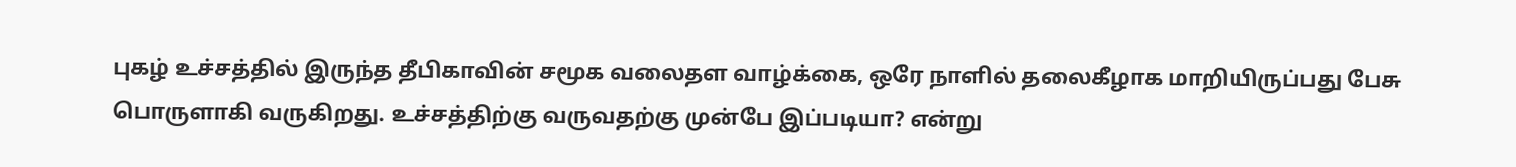புகழ் உச்சத்தில் இருந்த தீபிகாவின் சமூக வலைதள வாழ்க்கை, ஒரே நாளில் தலைகீழாக மாறியிருப்பது பேசு பொருளாகி வருகிறது. உச்சத்திற்கு வருவதற்கு முன்பே இப்படியா? என்று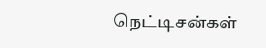நெட்டிசன்கள்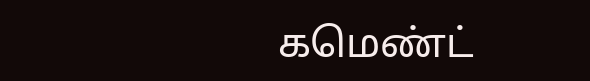கமெண்ட்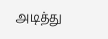அடித்து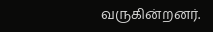வருகின்றனர்.